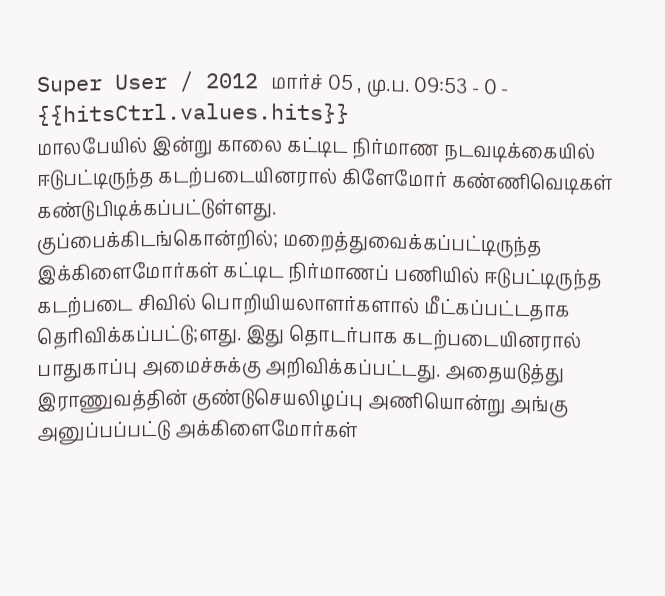Super User / 2012 மார்ச் 05 , மு.ப. 09:53 - 0 - {{hitsCtrl.values.hits}}
மாலபேயில் இன்று காலை கட்டிட நிர்மாண நடவடிக்கையில் ஈடுபட்டிருந்த கடற்படையினரால் கிளேமோர் கண்ணிவெடிகள் கண்டுபிடிக்கப்பட்டுள்ளது.
குப்பைக்கிடங்கொன்றில்; மறைத்துவைக்கப்பட்டிருந்த இக்கிளைமோர்கள் கட்டிட நிர்மாணப் பணியில் ஈடுபட்டிருந்த கடற்படை சிவில் பொறியியலாளர்களால் மீட்கப்பட்டதாக தெரிவிக்கப்பட்டு;ளது. இது தொடர்பாக கடற்படையினரால் பாதுகாப்பு அமைச்சுக்கு அறிவிக்கப்பட்டது. அதையடுத்து இராணுவத்தின் குண்டுசெயலிழப்பு அணியொன்று அங்கு அனுப்பப்பட்டு அக்கிளைமோர்கள்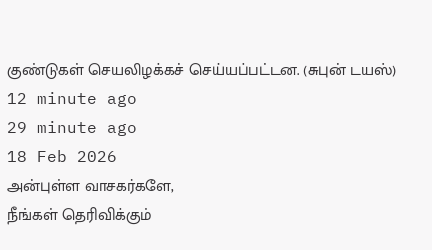குண்டுகள் செயலிழக்கச் செய்யப்பட்டன. (சுபுன் டயஸ்)
12 minute ago
29 minute ago
18 Feb 2026
அன்புள்ள வாசகர்களே,
நீங்கள் தெரிவிக்கும்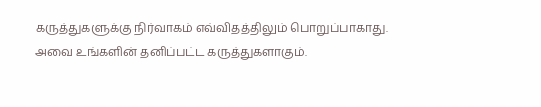கருத்துகளுக்கு நிர்வாகம் எவ்விதத்திலும் பொறுப்பாகாது. அவை உங்களின் தனிப்பட்ட கருத்துகளாகும்.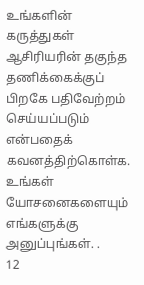உங்களின் கருத்துகள் ஆசிரியரின் தகுந்த தணிக்கைக்குப் பிறகே பதிவேற்றம் செய்யப்படும் என்பதைக் கவனத்திற்கொள்க. உங்கள் யோசனைகளையும் எங்களுக்கு அனுப்புங்கள். .
12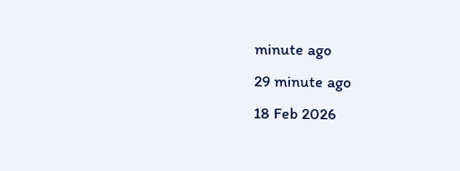minute ago
29 minute ago
18 Feb 2026